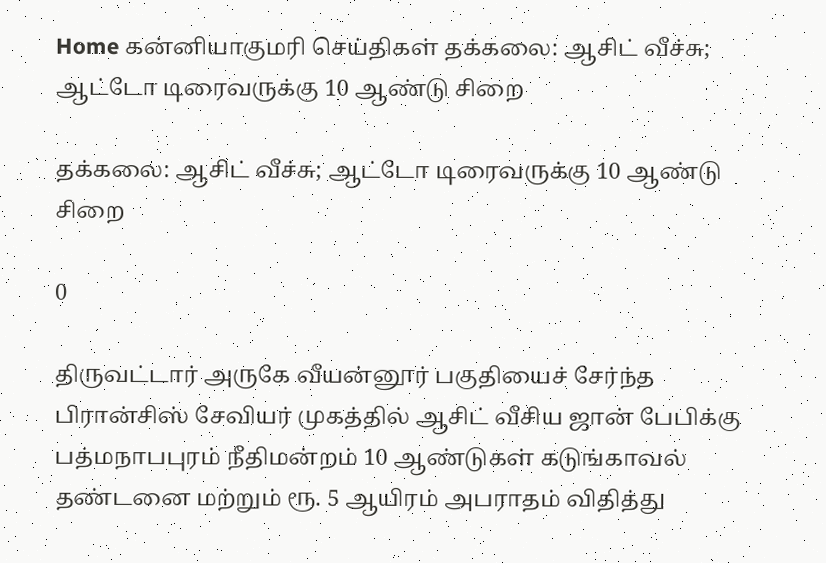Home கன்னியாகுமரி செய்திகள் தக்கலை: ஆசிட் வீச்சு; ஆட்டோ டிரைவருக்கு 10 ஆண்டு சிறை

தக்கலை: ஆசிட் வீச்சு; ஆட்டோ டிரைவருக்கு 10 ஆண்டு சிறை

0

திருவட்டார் அருகே வீயன்னூர் பகுதியைச் சேர்ந்த பிரான்சிஸ் சேவியர் முகத்தில் ஆசிட் வீசிய ஜான் பேபிக்கு பத்மநாபபுரம் நீதிமன்றம் 10 ஆண்டுகள் கடுங்காவல் தண்டனை மற்றும் ரூ. 5 ஆயிரம் அபராதம் விதித்து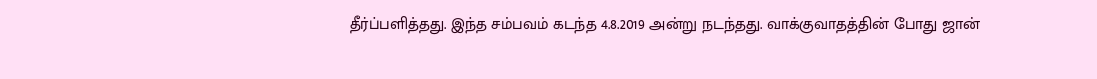தீர்ப்பளித்தது. இந்த சம்பவம் கடந்த 4.8.2019 அன்று நடந்தது. வாக்குவாதத்தின் போது ஜான்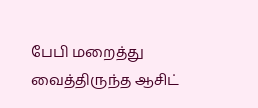பேபி மறைத்து வைத்திருந்த ஆசிட்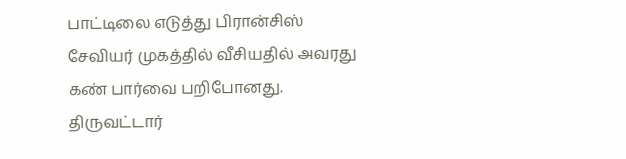பாட்டிலை எடுத்து பிரான்சிஸ் சேவியர் முகத்தில் வீசியதில் அவரது கண் பார்வை பறிபோனது. திருவட்டார்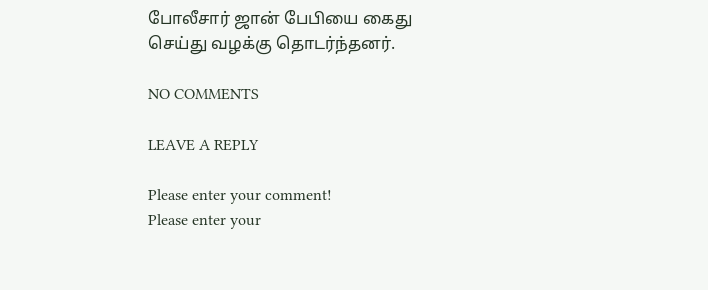போலீசார் ஜான் பேபியை கைது செய்து வழக்கு தொடர்ந்தனர்.

NO COMMENTS

LEAVE A REPLY

Please enter your comment!
Please enter your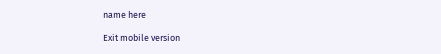name here

Exit mobile version